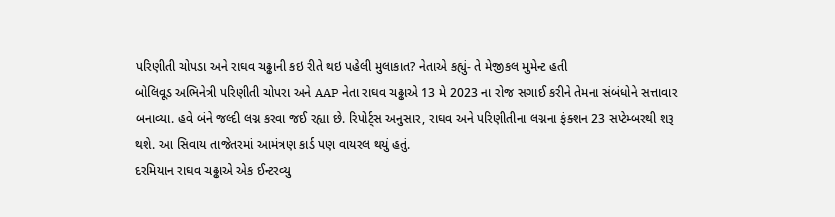પરિણીતી ચોપડા અને રાઘવ ચઢ્ઢાની કઇ રીતે થઇ પહેલી મુલાકાત? નેતાએ કહ્યું- તે મેજીકલ મુમેન્ટ હતી
બોલિવૂડ અભિનેત્રી પરિણીતી ચોપરા અને AAP નેતા રાઘવ ચઢ્ઢાએ 13 મે 2023 ના રોજ સગાઈ કરીને તેમના સંબંધોને સત્તાવાર બનાવ્યા. હવે બંને જલ્દી લગ્ન કરવા જઈ રહ્યા છે. રિપોર્ટ્સ અનુસાર, રાઘવ અને પરિણીતીના લગ્નના ફંક્શન 23 સપ્ટેમ્બરથી શરૂ થશે. આ સિવાય તાજેતરમાં આમંત્રણ કાર્ડ પણ વાયરલ થયું હતું.
દરમિયાન રાઘવ ચઢ્ઢાએ એક ઈન્ટરવ્યુ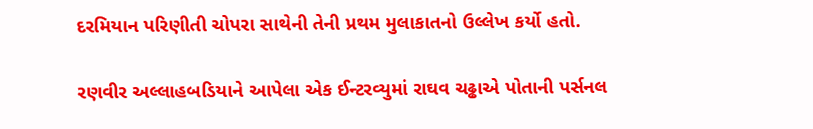દરમિયાન પરિણીતી ચોપરા સાથેની તેની પ્રથમ મુલાકાતનો ઉલ્લેખ કર્યો હતો.

રણવીર અલ્લાહબડિયાને આપેલા એક ઈન્ટરવ્યુમાં રાઘવ ચઢ્ઢાએ પોતાની પર્સનલ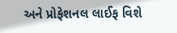અને પ્રોફેશનલ લાઈફ વિશે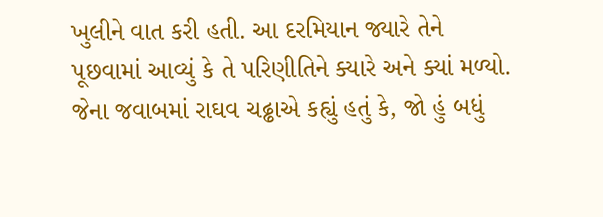ખુલીને વાત કરી હતી. આ દરમિયાન જ્યારે તેને પૂછવામાં આવ્યું કે તે પરિણીતિને ક્યારે અને ક્યાં મળ્યો. જેના જવાબમાં રાઘવ ચઢ્ઢાએ કહ્યું હતું કે, જો હું બધું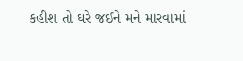કહીશ તો ઘરે જઈને મને મારવામાં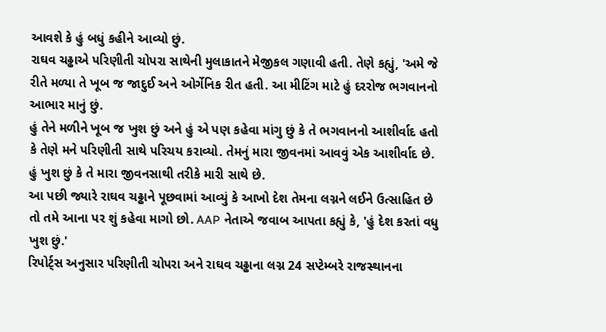આવશે કે હું બધું કહીને આવ્યો છું.
રાઘવ ચઢ્ઢાએ પરિણીતી ચોપરા સાથેની મુલાકાતને મેજીકલ ગણાવી હતી. તેણે કહ્યું, 'અમે જે રીતે મળ્યા તે ખૂબ જ જાદુઈ અને ઓર્ગેનિક રીત હતી. આ મીટિંગ માટે હું દરરોજ ભગવાનનો આભાર માનું છું.
હું તેને મળીને ખૂબ જ ખુશ છું અને હું એ પણ કહેવા માંગુ છું કે તે ભગવાનનો આશીર્વાદ હતો કે તેણે મને પરિણીતી સાથે પરિચય કરાવ્યો. તેમનું મારા જીવનમાં આવવું એક આશીર્વાદ છે. હું ખુશ છું કે તે મારા જીવનસાથી તરીકે મારી સાથે છે.
આ પછી જ્યારે રાઘવ ચઢ્ઢાને પૂછવામાં આવ્યું કે આખો દેશ તેમના લગ્નને લઈને ઉત્સાહિત છે તો તમે આના પર શું કહેવા માગો છો. AAP નેતાએ જવાબ આપતા કહ્યું કે, 'હું દેશ કરતાં વધુ ખુશ છું.'
રિપોર્ટ્સ અનુસાર પરિણીતી ચોપરા અને રાઘવ ચઢ્ઢાના લગ્ન 24 સપ્ટેમ્બરે રાજસ્થાનના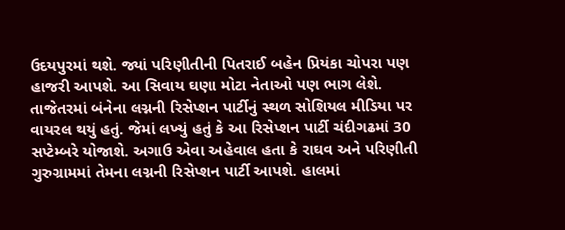ઉદયપુરમાં થશે. જ્યાં પરિણીતીની પિતરાઈ બહેન પ્રિયંકા ચોપરા પણ હાજરી આપશે. આ સિવાય ઘણા મોટા નેતાઓ પણ ભાગ લેશે.
તાજેતરમાં બંનેના લગ્નની રિસેપ્શન પાર્ટીનું સ્થળ સોશિયલ મીડિયા પર વાયરલ થયું હતું. જેમાં લખ્યું હતું કે આ રિસેપ્શન પાર્ટી ચંદીગઢમાં 30 સપ્ટેમ્બરે યોજાશે. અગાઉ એવા અહેવાલ હતા કે રાઘવ અને પરિણીતી ગુરુગ્રામમાં તેમના લગ્નની રિસેપ્શન પાર્ટી આપશે. હાલમાં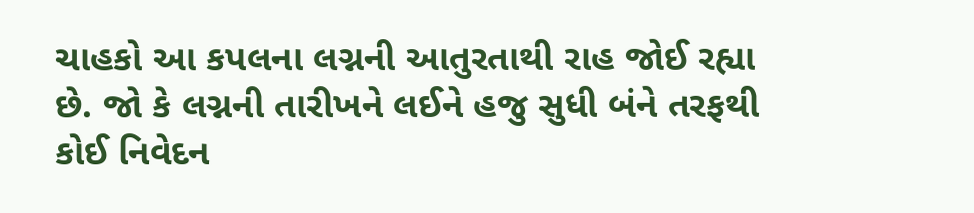ચાહકો આ કપલના લગ્નની આતુરતાથી રાહ જોઈ રહ્યા છે. જો કે લગ્નની તારીખને લઈને હજુ સુધી બંને તરફથી કોઈ નિવેદન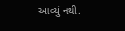આવ્યું નથી.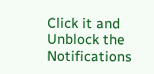Click it and Unblock the Notifications